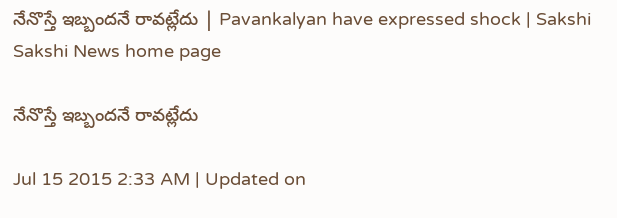నేనొస్తే ఇబ్బందనే రావట్లేదు | Pavankalyan have expressed shock | Sakshi
Sakshi News home page

నేనొస్తే ఇబ్బందనే రావట్లేదు

Jul 15 2015 2:33 AM | Updated on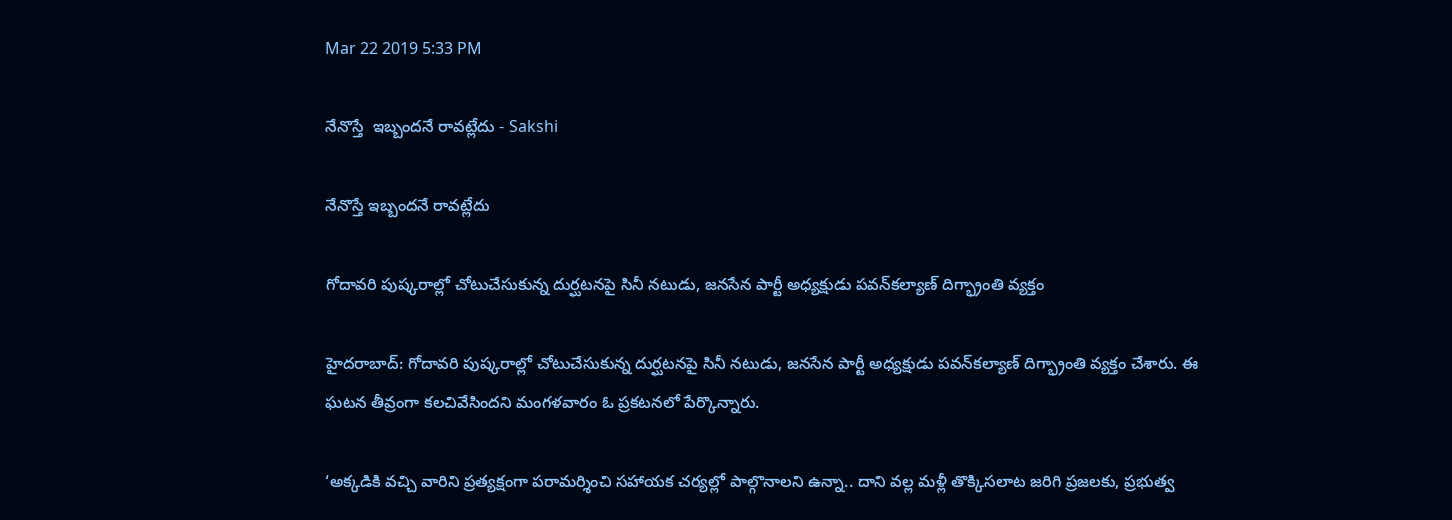Mar 22 2019 5:33 PM

నేనొస్తే  ఇబ్బందనే రావట్లేదు - Sakshi

నేనొస్తే ఇబ్బందనే రావట్లేదు

గోదావరి పుష్కరాల్లో చోటుచేసుకున్న దుర్ఘటనపై సినీ నటుడు, జనసేన పార్టీ అధ్యక్షుడు పవన్‌కల్యాణ్ దిగ్భ్రాంతి వ్యక్తం

హైదరాబాద్: గోదావరి పుష్కరాల్లో చోటుచేసుకున్న దుర్ఘటనపై సినీ నటుడు, జనసేన పార్టీ అధ్యక్షుడు పవన్‌కల్యాణ్ దిగ్భ్రాంతి వ్యక్తం చేశారు. ఈ ఘటన తీవ్రంగా కలచివేసిందని మంగళవారం ఓ ప్రకటనలో పేర్కొన్నారు.

‘అక్కడికి వచ్చి వారిని ప్రత్యక్షంగా పరామర్శించి సహాయక చర్యల్లో పాల్గొనాలని ఉన్నా.. దాని వల్ల మళ్లీ తొక్కిసలాట జరిగి ప్రజలకు, ప్రభుత్వ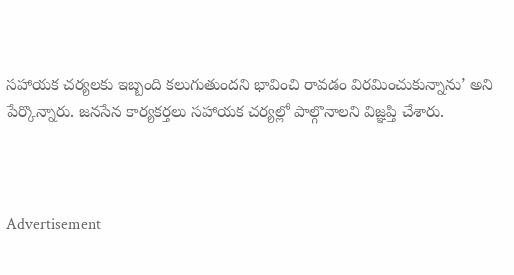సహాయక చర్యలకు ఇబ్బంది కలుగుతుందని భావించి రావడం విరమించుకున్నాను’ అని పేర్కొన్నారు. జనసేన కార్యకర్తలు సహాయక చర్యల్లో పాల్గొనాలని విజ్ఞప్తి చేశారు.



Advertisement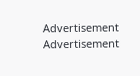Advertisement
Advertisement